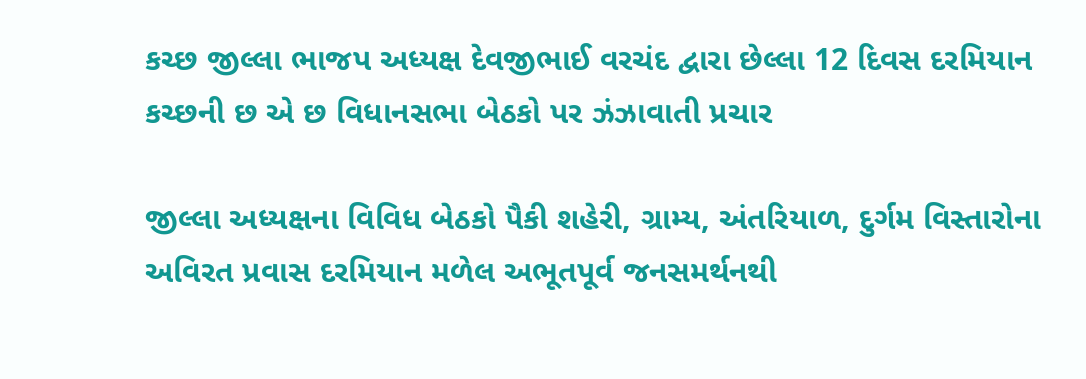કચ્છ જીલ્લા ભાજપ અધ્યક્ષ દેવજીભાઈ વરચંદ દ્વારા છેલ્લા 12 દિવસ દરમિયાન કચ્છની છ એ છ વિધાનસભા બેઠકો પર ઝંઝાવાતી પ્રચાર

જીલ્લા અધ્યક્ષના વિવિધ બેઠકો પૈકી શહેરી, ગ્રામ્ય, અંતરિયાળ, દુર્ગમ વિસ્તારોના અવિરત પ્રવાસ દરમિયાન મળેલ અભૂતપૂર્વ જનસમર્થનથી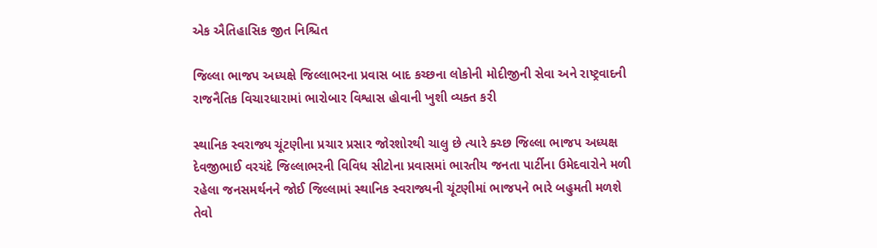એક ઐતિહાસિક જીત નિશ્ચિત

જિલ્લા ભાજપ અધ્યક્ષે જિલ્લાભરના પ્રવાસ બાદ કચ્છના લોકોની મોદીજીની સેવા અને રાષ્ટ્રવાદની રાજનૈતિક વિચારધારામાં ભારોબાર વિશ્વાસ હોવાની ખુશી વ્યક્ત કરી

સ્થાનિક સ્વરાજ્ય ચૂંટણીના પ્રચાર પ્રસાર જોરશોરથી ચાલુ છે ત્યારે ક્ચ્છ જિલ્લા ભાજપ અધ્યક્ષ દેવજીભાઈ વરચંદે જિલ્લાભરની વિવિધ સીટોના પ્રવાસમાં ભારતીય જનતા પાર્ટીના ઉમેદવારોને મળી રહેલા જનસમર્થનને જોઈ જિલ્લામાં સ્થાનિક સ્વરાજ્યની ચૂંટણીમાં ભાજપને ભારે બહુમતી મળશે તેવો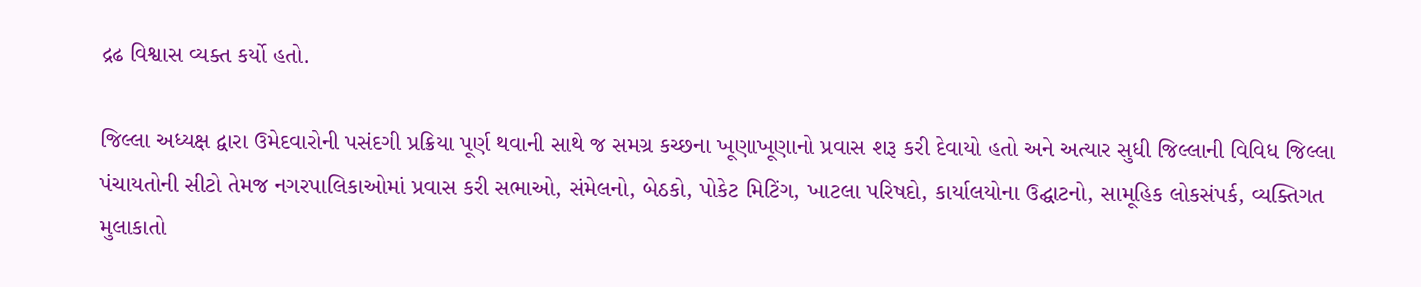દ્રઢ વિશ્વાસ વ્યક્ત કર્યો હતો.

જિલ્લા અધ્યક્ષ દ્વારા ઉમેદવારોની પસંદગી પ્રક્રિયા પૂર્ણ થવાની સાથે જ સમગ્ર કચ્છના ખૂણાખૂણાનો પ્રવાસ શરૂ કરી દેવાયો હતો અને અત્યાર સુધી જિલ્લાની વિવિધ જિલ્લા પંચાયતોની સીટો તેમજ નગરપાલિકાઓમાં પ્રવાસ કરી સભાઓ, સંમેલનો, બેઠકો, પોકેટ મિટિંગ, ખાટલા પરિષદો, કાર્યાલયોના ઉદ્ઘાટનો, સામૂહિક લોકસંપર્ક, વ્યક્તિગત મુલાકાતો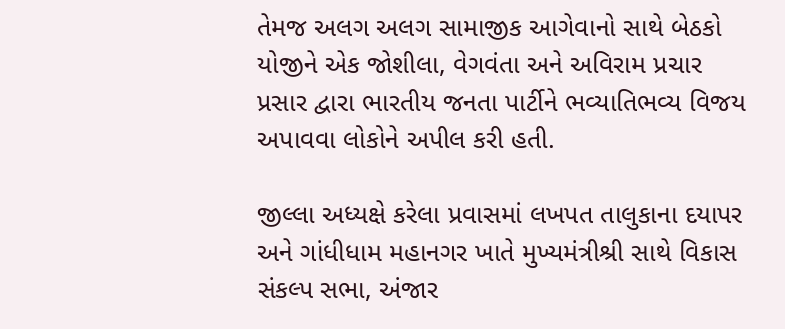તેમજ અલગ અલગ સામાજીક આગેવાનો સાથે બેઠકો યોજીને એક જોશીલા, વેગવંતા અને અવિરામ પ્રચાર પ્રસાર દ્વારા ભારતીય જનતા પાર્ટીને ભવ્યાતિભવ્ય વિજય અપાવવા લોકોને અપીલ કરી હતી.

જીલ્લા અધ્યક્ષે કરેલા પ્રવાસમાં લખપત તાલુકાના દયાપર અને ગાંધીધામ મહાનગર ખાતે મુખ્યમંત્રીશ્રી સાથે વિકાસ સંકલ્પ સભા, અંજાર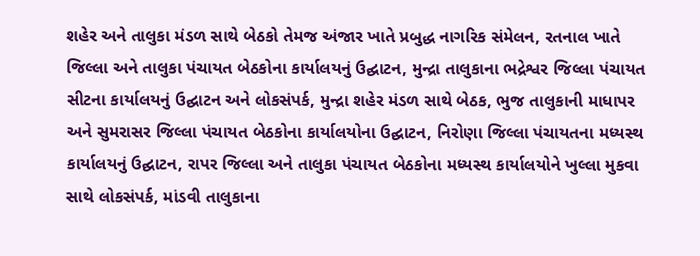શહેર અને તાલુકા મંડળ સાથે બેઠકો તેમજ અંજાર ખાતે પ્રબુદ્ધ નાગરિક સંમેલન, રતનાલ ખાતે જિલ્લા અને તાલુકા પંચાયત બેઠકોના કાર્યાલયનું ઉદ્ઘાટન, મુન્દ્રા તાલુકાના ભદ્રેશ્વર જિલ્લા પંચાયત સીટના કાર્યાલયનું ઉદ્ઘાટન અને લોકસંપર્ક, મુન્દ્રા શહેર મંડળ સાથે બેઠક, ભુજ તાલુકાની માધાપર અને સુમરાસર જિલ્લા પંચાયત બેઠકોના કાર્યાલયોના ઉદ્ઘાટન, નિરોણા જિલ્લા પંચાયતના મધ્યસ્થ કાર્યાલયનું ઉદ્ઘાટન, રાપર જિલ્લા અને તાલુકા પંચાયત બેઠકોના મધ્યસ્થ કાર્યાલયોને ખુલ્લા મુકવા સાથે લોકસંપર્ક, માંડવી તાલુકાના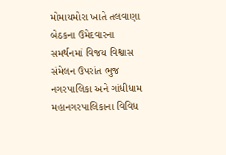મોમાયમોરા ખાતે તલવાણા બેઠકના ઉમેદવારના સમર્થનમાં વિજય વિશ્વાસ સંમેલન ઉપરાંત ભુજ નગરપાલિકા અને ગાંધીધામ મહાનગરપાલિકાના વિવિધ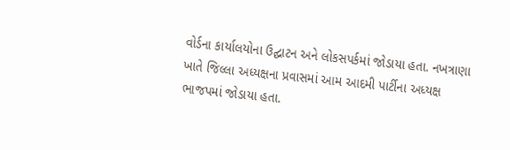વોર્ડના કાર્યાલયોના ઉદ્ઘાટન અને લોકસપર્કમાં જોડાયા હતા. નખત્રાણા ખાતે જિલ્લા અધ્યક્ષના પ્રવાસમાં આમ આદમી પાર્ટીના અધ્યક્ષ ભાજપમાં જોડાયા હતા.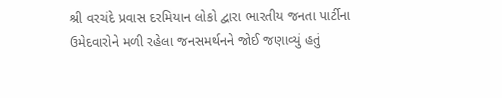શ્રી વરચંદે પ્રવાસ દરમિયાન લોકો દ્વારા ભારતીય જનતા પાર્ટીના ઉમેદવારોને મળી રહેલા જનસમર્થનને જોઈ જણાવ્યું હતું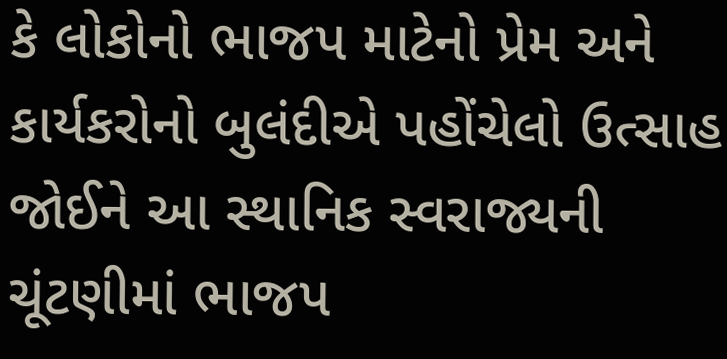કે લોકોનો ભાજપ માટેનો પ્રેમ અને કાર્યકરોનો બુલંદીએ પહોંચેલો ઉત્સાહ જોઈને આ સ્થાનિક સ્વરાજ્યની ચૂંટણીમાં ભાજપ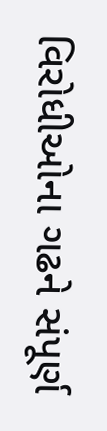વિરોધીઓના ગઢને સંપૂર્ણ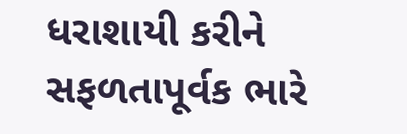ધરાશાયી કરીને સફળતાપૂર્વક ભારે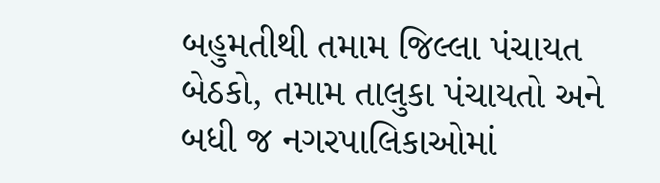બહુમતીથી તમામ જિલ્લા પંચાયત બેઠકો, તમામ તાલુકા પંચાયતો અને બધી જ નગરપાલિકાઓમાં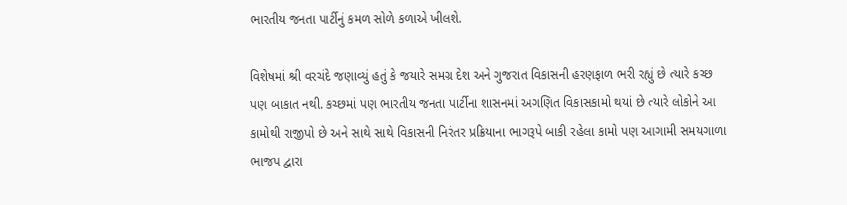ભારતીય જનતા પાર્ટીનું કમળ સોળે કળાએ ખીલશે.

વિશેષમાં શ્રી વરચંદે જણાવ્યું હતું કે જયારે સમગ્ર દેશ અને ગુજરાત વિકાસની હરણફાળ ભરી રહ્યું છે ત્યારે કચ્છ પણ બાકાત નથી. કચ્છમાં પણ ભારતીય જનતા પાર્ટીના શાસનમાં અગણિત વિકાસકામો થયાં છે ત્યારે લોકોને આ કામોથી રાજીપો છે અને સાથે સાથે વિકાસની નિરંતર પ્રક્રિયાના ભાગરૂપે બાકી રહેલા કામો પણ આગામી સમયગાળા ભાજપ દ્વારા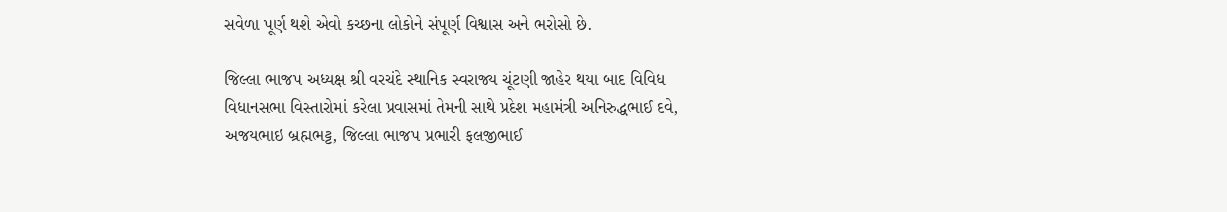સવેળા પૂર્ણ થશે એવો કચ્છના લોકોને સંપૂર્ણ વિશ્વાસ અને ભરોસો છે.

જિલ્લા ભાજપ અધ્યક્ષ શ્રી વરચંદે સ્થાનિક સ્વરાજ્ય ચૂંટણી જાહેર થયા બાદ વિવિધ વિધાનસભા વિસ્તારોમાં કરેલા પ્રવાસમાં તેમની સાથે પ્રદેશ મહામંત્રી અનિરુદ્ધભાઈ દવે, અજયભાઇ બ્રહ્મભટ્ટ, જિલ્લા ભાજપ પ્રભારી ફલજીભાઈ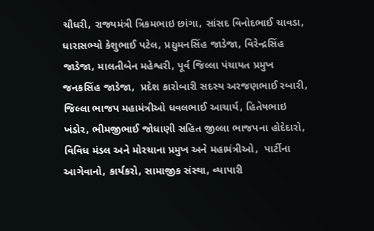ચૌધરી, રાજ્યમંત્રી ત્રિકમભાઇ છાંગા, સાંસદ વિનોદભાઈ ચાવડા, ધારાસભ્યો કેશુભાઈ પટેલ, પ્રદ્યુમનસિંહ જાડેજા, વિરેન્દ્રસિંહ જાડેજા, માલતીબેન મહેશ્વરી, પૂર્વ જિલ્લા પંચાયત પ્રમુખ જનકસિંહ જાડેજા,  પ્રદેશ કારોબારી સદસ્ય અરજણભાઈ રબારી, જિલ્લા ભાજપ મહામંત્રીઓ ધવલભાઈ આચાર્ય, હિતેષભાઇ ખંડોર, ભીમજીભાઈ જોધાણી સહિત જીલ્લા ભાજપના હોદેદારો, વિવિધ મંડલ અને મોરચાના પ્રમુખ અને મહામંત્રીઓ,  પાર્ટીના આગેવાનો, કાર્યકરો, સામાજીક સંસ્થા, વ્યાપારી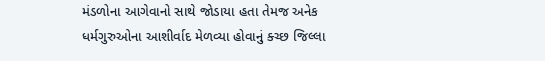મંડળોના આગેવાનો સાથે જોડાયા હતા તેમજ અનેક ધર્મગુરુઓના આશીર્વાદ મેળવ્યા હોવાનું ક્ચ્છ જિલ્લા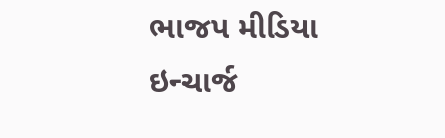ભાજપ મીડિયા ઇન્ચાર્જ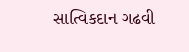સાત્વિકદાન ગઢવી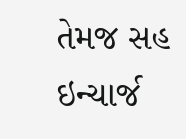તેમજ સહ ઇન્ચાર્જ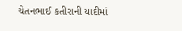ચેતનભાઈ કતીરાની યાદીમાં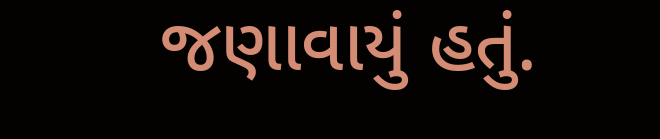જણાવાયું હતું.